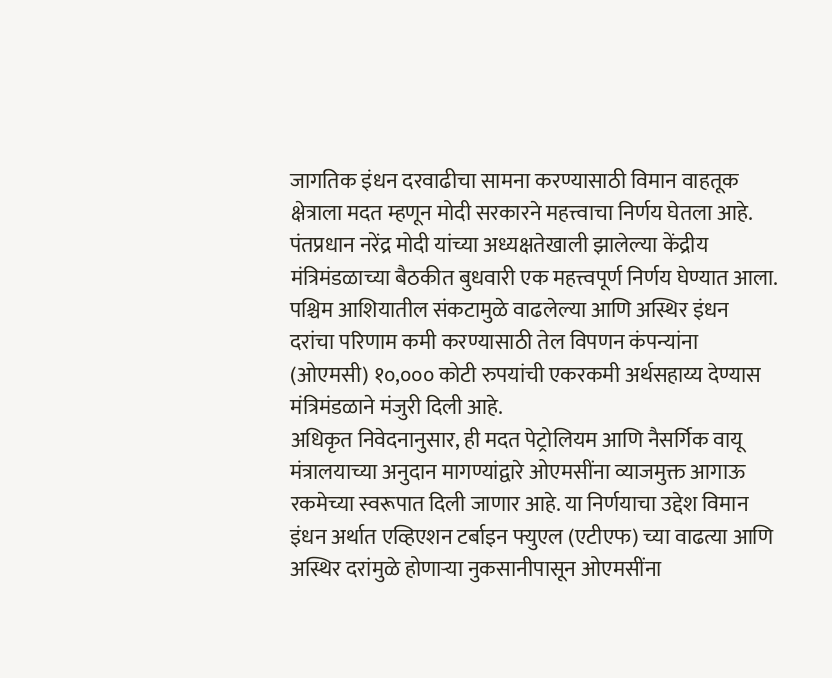जागतिक इंधन दरवाढीचा सामना करण्यासाठी विमान वाहतूक क्षेत्राला मदत म्हणून मोदी सरकारने महत्त्वाचा निर्णय घेतला आहे. पंतप्रधान नरेंद्र मोदी यांच्या अध्यक्षतेखाली झालेल्या केंद्रीय मंत्रिमंडळाच्या बैठकीत बुधवारी एक महत्त्वपूर्ण निर्णय घेण्यात आला. पश्चिम आशियातील संकटामुळे वाढलेल्या आणि अस्थिर इंधन दरांचा परिणाम कमी करण्यासाठी तेल विपणन कंपन्यांना (ओएमसी) १०,००० कोटी रुपयांची एकरकमी अर्थसहाय्य देण्यास मंत्रिमंडळाने मंजुरी दिली आहे.
अधिकृत निवेदनानुसार, ही मदत पेट्रोलियम आणि नैसर्गिक वायू मंत्रालयाच्या अनुदान मागण्यांद्वारे ओएमसींना व्याजमुक्त आगाऊ रकमेच्या स्वरूपात दिली जाणार आहे. या निर्णयाचा उद्देश विमान इंधन अर्थात एव्हिएशन टर्बाइन फ्युएल (एटीएफ) च्या वाढत्या आणि अस्थिर दरांमुळे होणाऱ्या नुकसानीपासून ओएमसींना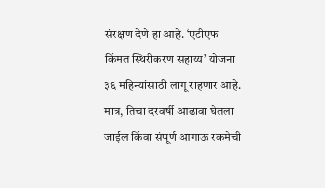संरक्षण देणे हा आहे. ‘एटीएफ किंमत स्थिरीकरण सहाय्य’ योजना ३६ महिन्यांसाठी लागू राहणार आहे. मात्र, तिचा दरवर्षी आढावा घेतला जाईल किंवा संपूर्ण आगाऊ रकमेची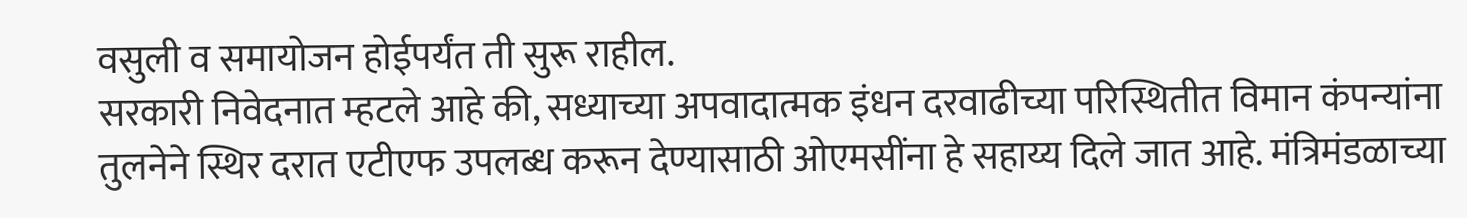वसुली व समायोजन होईपर्यंत ती सुरू राहील.
सरकारी निवेदनात म्हटले आहे की, सध्याच्या अपवादात्मक इंधन दरवाढीच्या परिस्थितीत विमान कंपन्यांना तुलनेने स्थिर दरात एटीएफ उपलब्ध करून देण्यासाठी ओएमसींना हे सहाय्य दिले जात आहे. मंत्रिमंडळाच्या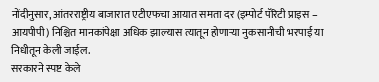नोंदीनुसार, आंतरराष्ट्रीय बाजारात एटीएफचा आयात समता दर (इम्पोर्ट पॅरिटी प्राइस – आयपीपी) निश्चित मानकांपेक्षा अधिक झाल्यास त्यातून होणाऱ्या नुकसानीची भरपाई या निधीतून केली जाईल.
सरकारने स्पष्ट केले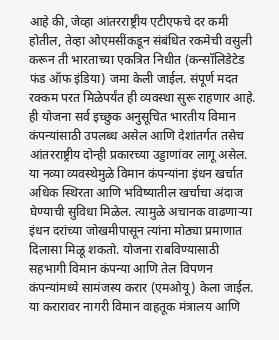आहे की, जेव्हा आंतरराष्ट्रीय एटीएफचे दर कमी होतील, तेव्हा ओएमसींकडून संबंधित रकमेची वसुली करून ती भारताच्या एकत्रित निधीत (कन्सॉलिडेटेड फंड ऑफ इंडिया) जमा केली जाईल. संपूर्ण मदत रक्कम परत मिळेपर्यंत ही व्यवस्था सुरू राहणार आहे. ही योजना सर्व इच्छुक अनुसूचित भारतीय विमान कंपन्यांसाठी उपलब्ध असेल आणि देशांतर्गत तसेच आंतरराष्ट्रीय दोन्ही प्रकारच्या उड्डाणांवर लागू असेल.
या नव्या व्यवस्थेमुळे विमान कंपन्यांना इंधन खर्चात अधिक स्थिरता आणि भविष्यातील खर्चाचा अंदाज घेण्याची सुविधा मिळेल. त्यामुळे अचानक वाढणाऱ्या इंधन दरांच्या जोखमीपासून त्यांना मोठ्या प्रमाणात दिलासा मिळू शकतो. योजना राबविण्यासाठी सहभागी विमान कंपन्या आणि तेल विपणन कंपन्यांमध्ये सामंजस्य करार (एमओयू) केला जाईल. या करारावर नागरी विमान वाहतूक मंत्रालय आणि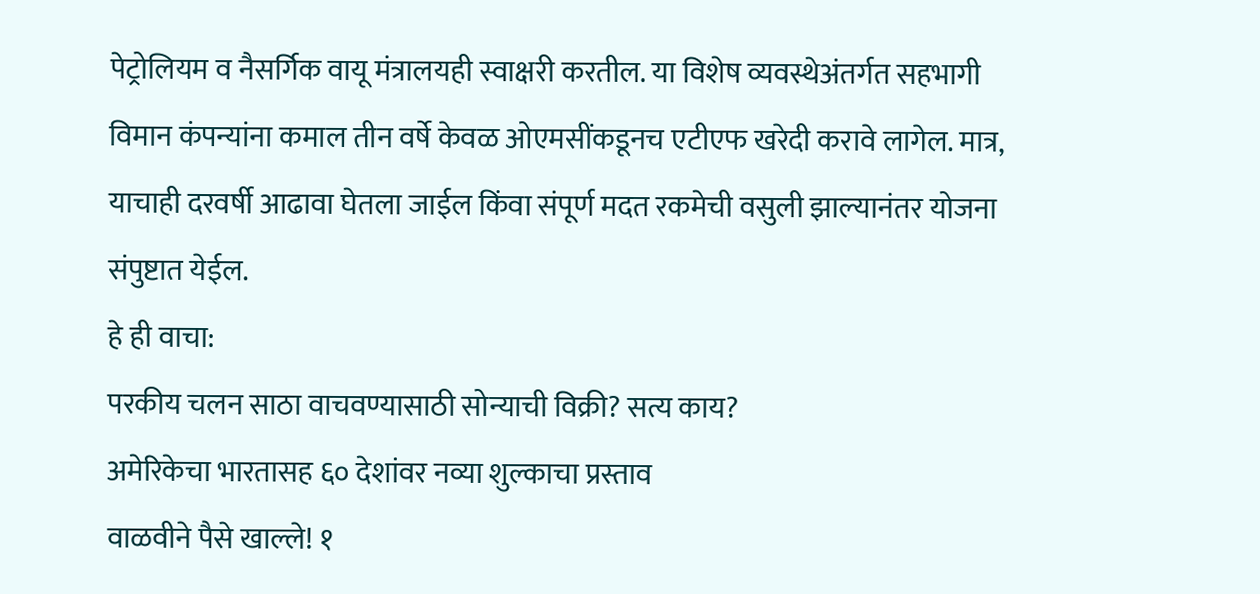पेट्रोलियम व नैसर्गिक वायू मंत्रालयही स्वाक्षरी करतील. या विशेष व्यवस्थेअंतर्गत सहभागी विमान कंपन्यांना कमाल तीन वर्षे केवळ ओएमसींकडूनच एटीएफ खरेदी करावे लागेल. मात्र, याचाही दरवर्षी आढावा घेतला जाईल किंवा संपूर्ण मदत रकमेची वसुली झाल्यानंतर योजना संपुष्टात येईल.
हे ही वाचा:
परकीय चलन साठा वाचवण्यासाठी सोन्याची विक्री? सत्य काय?
अमेरिकेचा भारतासह ६० देशांवर नव्या शुल्काचा प्रस्ताव
वाळवीने पैसे खाल्ले! १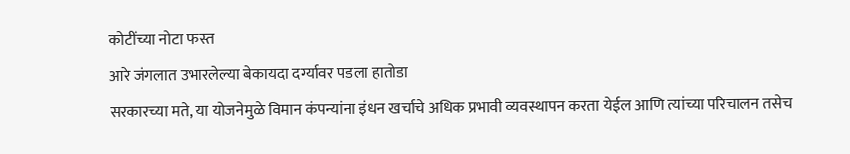कोटींच्या नोटा फस्त
आरे जंगलात उभारलेल्या बेकायदा दर्ग्यावर पडला हातोडा
सरकारच्या मते, या योजनेमुळे विमान कंपन्यांना इंधन खर्चाचे अधिक प्रभावी व्यवस्थापन करता येईल आणि त्यांच्या परिचालन तसेच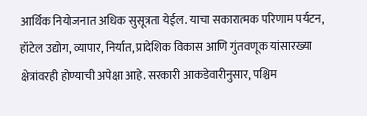आर्थिक नियोजनात अधिक सुसूत्रता येईल. याचा सकारात्मक परिणाम पर्यटन, हॉटेल उद्योग, व्यापार, निर्यात, प्रादेशिक विकास आणि गुंतवणूक यांसारख्या क्षेत्रांवरही होण्याची अपेक्षा आहे. सरकारी आकडेवारीनुसार, पश्चिम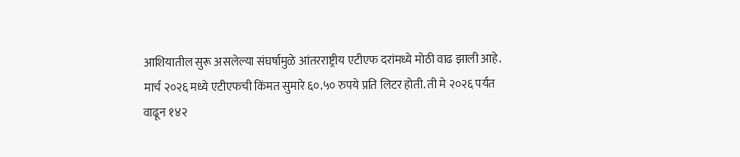आशियातील सुरू असलेल्या संघर्षामुळे आंतरराष्ट्रीय एटीएफ दरांमध्ये मोठी वाढ झाली आहे.
मार्च २०२६ मध्ये एटीएफची किंमत सुमारे ६०.५० रुपये प्रति लिटर होती. ती मे २०२६ पर्यंत वाढून १४२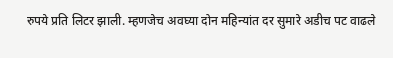रुपये प्रति लिटर झाली. म्हणजेच अवघ्या दोन महिन्यांत दर सुमारे अडीच पट वाढले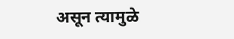असून त्यामुळे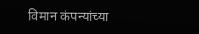विमान कंपन्यांच्या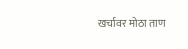खर्चावर मोठा ताण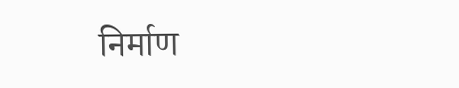निर्माण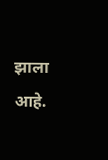झाला आहे.